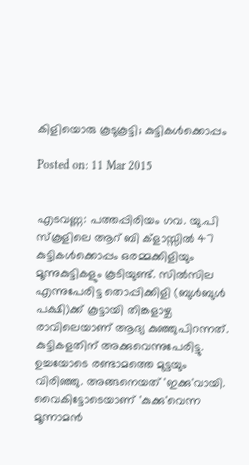കിളിയൊരു കൂടുകൂട്ടി; കുട്ടികള്‍ക്കൊപ്പം

Posted on: 11 Mar 2015


എടവണ്ണ: പത്തപ്പിരിയം ഗവ. യു.പി സ്‌കൂളിലെ ആറ് ബി ക്‌ളാസ്സില്‍ 47 കുട്ടികള്‍ക്കൊപ്പം ഒരമ്മക്കിളിയും മൂന്നുകുട്ടികളും കൂടിയുണ്ട്. സില്‍സില എന്നുപേരിട്ട തൊപ്പിക്കിളി (ബുള്‍ബുള്‍ പക്ഷി)ക്ക് കൂട്ടായി തിങ്കളാഴ്ച രാവിലെയാണ് ആദ്യ കുഞ്ഞുപിറന്നത്. കുട്ടികളതിന് അക്കുവെന്നുപേരിട്ടു. ഉച്ചയോടെ രണ്ടാമത്തെ മുട്ടയും വിരിഞ്ഞു. അങ്ങനെയത് 'ഇക്കു'വായി. വൈകിട്ടോടെയാണ് 'കുക്കു'വെന്ന മൂന്നാമന്‍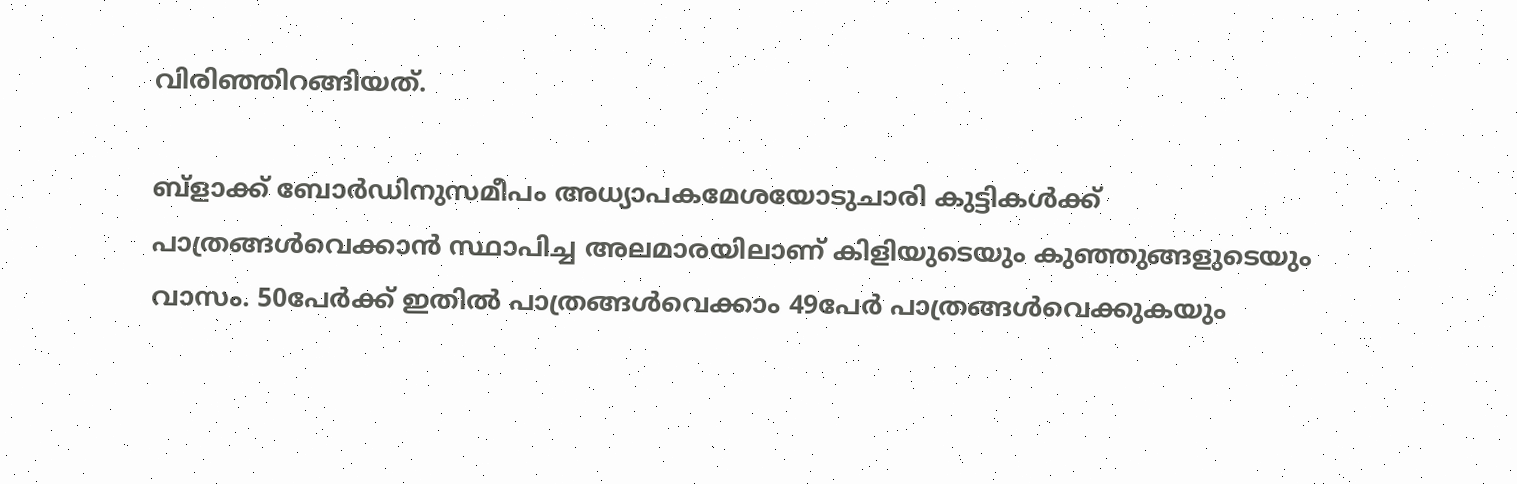വിരിഞ്ഞിറങ്ങിയത്.

ബ്‌ളാക്ക് ബോര്‍ഡിനുസമീപം അധ്യാപകമേശയോടുചാരി കുട്ടികള്‍ക്ക് പാത്രങ്ങള്‍വെക്കാന്‍ സ്ഥാപിച്ച അലമാരയിലാണ് കിളിയുടെയും കുഞ്ഞുങ്ങളുടെയും വാസം. 50പേര്‍ക്ക് ഇതില്‍ പാത്രങ്ങള്‍വെക്കാം 49പേര്‍ പാത്രങ്ങള്‍വെക്കുകയും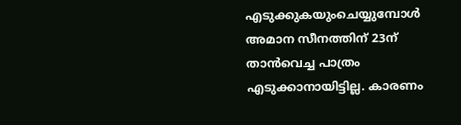എടുക്കുകയുംചെയ്യുമ്പോള്‍ അമാന സീനത്തിന് 23ന് താന്‍വെച്ച പാത്രം എടുക്കാനായിട്ടില്ല. കാരണം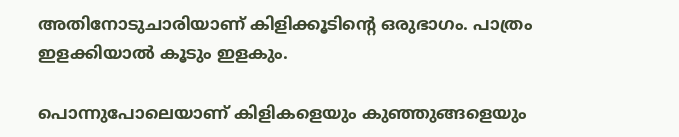അതിനോടുചാരിയാണ് കിളിക്കൂടിന്റെ ഒരുഭാഗം. പാത്രം ഇളക്കിയാല്‍ കൂടും ഇളകും.

പൊന്നുപോലെയാണ് കിളികളെയും കുഞ്ഞുങ്ങളെയും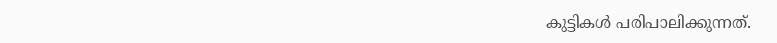കുട്ടികള്‍ പരിപാലിക്കുന്നത്.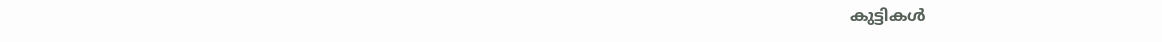കുട്ടികള്‍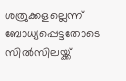ശത്രുക്കളല്ലെന്ന് ബോധ്യപ്പെട്ടതോടെ സില്‍സിലയ്ക്ക്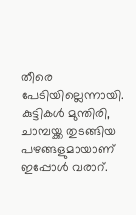തീരെ പേടിയില്ലെന്നായി. കുട്ടികള്‍ മുന്തിരി, ചാമ്പയ്ക്ക തുടങ്ങിയ പഴങ്ങളുമായാണ് ഇപ്പോള്‍ വരാറ്.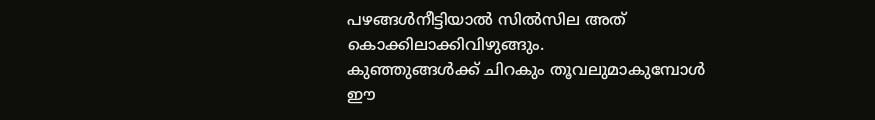പഴങ്ങള്‍നീട്ടിയാല്‍ സില്‍സില അത് കൊക്കിലാക്കിവിഴുങ്ങും.
കുഞ്ഞുങ്ങള്‍ക്ക് ചിറകും തൂവലുമാകുമ്പോള്‍ ഈ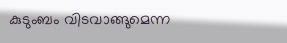കുടുംബം വിടവാങ്ങുമെന്ന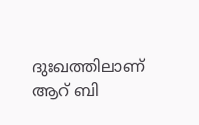ദുഃഖത്തിലാണ് ആറ് ബി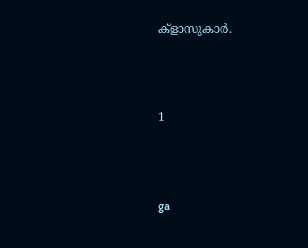ക്‌ളാസുകാര്‍.



1



ga